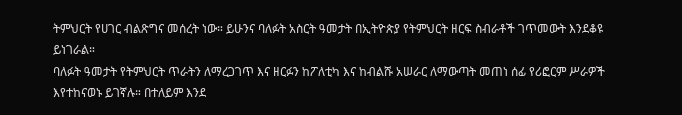ትምህርት የሀገር ብልጽግና መሰረት ነው። ይሁንና ባለፉት አስርት ዓመታት በኢትዮጵያ የትምህርት ዘርፍ ስብራቶች ገጥመውት እንደቆዩ ይነገራል።
ባለፉት ዓመታት የትምህርት ጥራትን ለማረጋገጥ እና ዘርፉን ከፖለቲካ እና ከብልሹ አሠራር ለማውጣት መጠነ ሰፊ የሪፎርም ሥራዎች እየተከናወኑ ይገኛሉ። በተለይም እንደ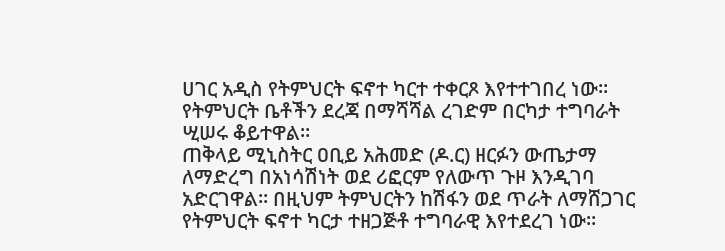ሀገር አዲስ የትምህርት ፍኖተ ካርተ ተቀርጾ እየተተገበረ ነው።
የትምህርት ቤቶችን ደረጃ በማሻሻል ረገድም በርካታ ተግባራት ሢሠሩ ቆይተዋል።
ጠቅላይ ሚኒስትር ዐቢይ አሕመድ (ዶ.ር) ዘርፉን ውጤታማ ለማድረግ በአነሳሽነት ወደ ሪፎርም የለውጥ ጉዞ እንዲገባ አድርገዋል። በዚህም ትምህርትን ከሽፋን ወደ ጥራት ለማሸጋገር የትምህርት ፍኖተ ካርታ ተዘጋጅቶ ተግባራዊ እየተደረገ ነው።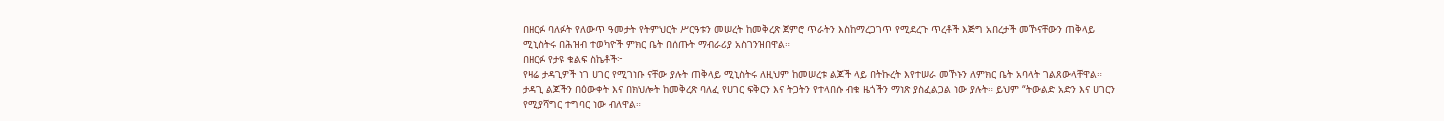በዘርፉ ባለፉት የለውጥ ዓመታት የትምህርት ሥርዓቱን መሠረት ከመቅረጽ ጀምሮ ጥራትን እስከማረጋገጥ የሚደረጉ ጥረቶች እጅግ አበረታች መኾናቸውን ጠቅላይ ሚኒስትሩ በሕዝብ ተወካዮች ምክር ቤት በሰጡት ማብራሪያ አስገንዝበዋል።
በዘርፉ የታዩ ቁልፍ ስኬቶች፦
የዛሬ ታዳጊዎች ነገ ሀገር የሚገነቡ ናቸው ያሉት ጠቅላይ ሚኒስትሩ ለዚህም ከመሠረቱ ልጆች ላይ በትኩረት እየተሠራ መኾኑን ለምክር ቤት አባላት ገልጸውላቸዋል።
ታዳጊ ልጆችን በዕውቀት እና በክህሎት ከመቅረጽ ባለፈ የሀገር ፍቅርን እና ትጋትን የተላበሱ ብቁ ዜጎችን ማነጽ ያስፈልጋል ነው ያሉት። ይህም “ትውልድ አድን እና ሀገርን የሚያሻግር ተግባር ነው ብለዋል።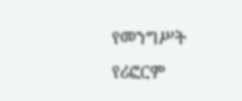የመንግሥት የሪፎርም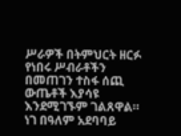ሥራዎች በትምህርት ዘርፉ የነበሩ ሥብራቶችን በመጠገን ተስፋ ሰጪ ውጤቶች እያሳዩ እንደሚገኙም ገልጸዋል።
ነገ በዓለም አደባባይ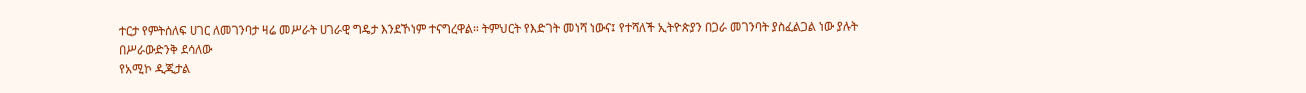ተርታ የምትሰለፍ ሀገር ለመገንባታ ዛሬ መሥራት ሀገራዊ ግዴታ እንደኾነም ተናግረዋል። ትምህርት የእድገት መነሻ ነውና፤ የተሻለች ኢትዮጵያን በጋራ መገንባት ያስፈልጋል ነው ያሉት
በሥራውድንቅ ደሳለው
የአሚኮ ዲጂታል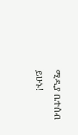ሚዲያ ቤተሰብ ይሁኑ!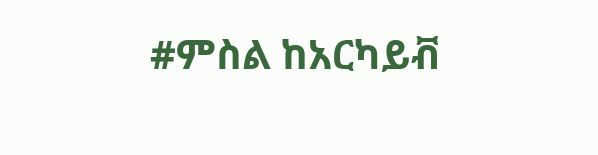#ምስል ከአርካይቭ